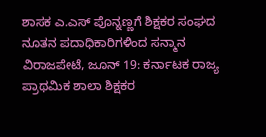ಶಾಸಕ ಎ.ಎಸ್ ಪೊನ್ನಣ್ಣಗೆ ಶಿಕ್ಷಕರ ಸಂಘದ ನೂತನ ಪದಾಧಿಕಾರಿಗಳಿಂದ ಸನ್ಮಾನ
ವಿರಾಜಪೇಟೆ, ಜೂನ್ 19: ಕರ್ನಾಟಕ ರಾಜ್ಯ ಪ್ರಾಥಮಿಕ ಶಾಲಾ ಶಿಕ್ಷಕರ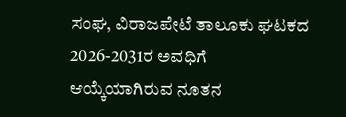ಸಂಘ, ವಿರಾಜಪೇಟೆ ತಾಲೂಕು ಘಟಕದ 2026-2031ರ ಅವಧಿಗೆ ಆಯ್ಕೆಯಾಗಿರುವ ನೂತನ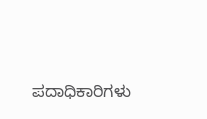ಪದಾಧಿಕಾರಿಗಳು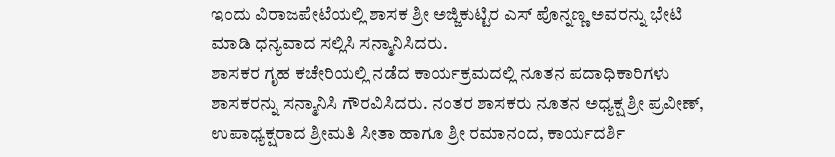ಇಂದು ವಿರಾಜಪೇಟೆಯಲ್ಲಿ ಶಾಸಕ ಶ್ರೀ ಅಜ್ಜಿಕುಟ್ಟಿರ ಎಸ್ ಪೊನ್ನಣ್ಣ ಅವರನ್ನು ಭೇಟಿ ಮಾಡಿ ಧನ್ಯವಾದ ಸಲ್ಲಿಸಿ ಸನ್ಮಾನಿಸಿದರು.
ಶಾಸಕರ ಗೃಹ ಕಚೇರಿಯಲ್ಲಿ ನಡೆದ ಕಾರ್ಯಕ್ರಮದಲ್ಲಿ ನೂತನ ಪದಾಧಿಕಾರಿಗಳು ಶಾಸಕರನ್ನು ಸನ್ಮಾನಿಸಿ ಗೌರವಿಸಿದರು. ನಂತರ ಶಾಸಕರು ನೂತನ ಅಧ್ಯಕ್ಷ ಶ್ರೀ ಪ್ರವೀಣ್, ಉಪಾಧ್ಯಕ್ಷರಾದ ಶ್ರೀಮತಿ ಸೀತಾ ಹಾಗೂ ಶ್ರೀ ರಮಾನಂದ, ಕಾರ್ಯದರ್ಶಿ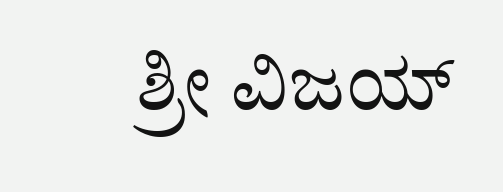ಶ್ರೀ ವಿಜಯ್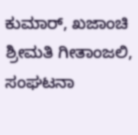ಕುಮಾರ್, ಖಜಾಂಚಿ ಶ್ರೀಮತಿ ಗೀತಾಂಜಲಿ, ಸಂಘಟನಾ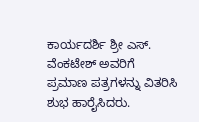ಕಾರ್ಯದರ್ಶಿ ಶ್ರೀ ಎಸ್. ವೆಂಕಟೇಶ್ ಅವರಿಗೆ ಪ್ರಮಾಣ ಪತ್ರಗಳನ್ನು ವಿತರಿಸಿ ಶುಭ ಹಾರೈಸಿದರು.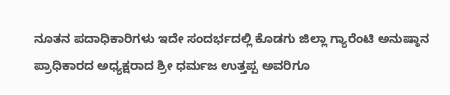ನೂತನ ಪದಾಧಿಕಾರಿಗಳು ಇದೇ ಸಂದರ್ಭದಲ್ಲಿ ಕೊಡಗು ಜಿಲ್ಲಾ ಗ್ಯಾರೆಂಟಿ ಅನುಷ್ಠಾನ ಪ್ರಾಧಿಕಾರದ ಅಧ್ಯಕ್ಷರಾದ ಶ್ರೀ ಧರ್ಮಜ ಉತ್ತಪ್ಪ ಅವರಿಗೂ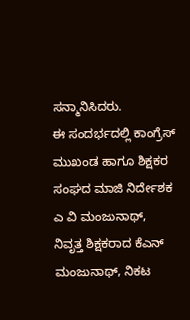ಸನ್ಮಾನಿಸಿದರು.
ಈ ಸಂದರ್ಭದಲ್ಲಿ ಕಾಂಗ್ರೆಸ್ ಮುಖಂಡ ಹಾಗೂ ಶಿಕ್ಷಕರ ಸಂಘದ ಮಾಜಿ ನಿರ್ದೇಶಕ ಎ ವಿ ಮಂಜುನಾಥ್, ನಿವೃತ್ತ ಶಿಕ್ಷಕರಾದ ಕೆಎನ್ ಮಂಜುನಾಥ್, ನಿಕಟ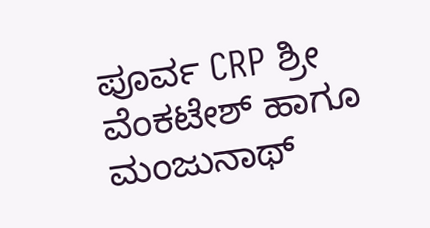ಪೂರ್ವ CRP ಶ್ರೀ ವೆಂಕಟೇಶ್ ಹಾಗೂ ಮಂಜುನಾಥ್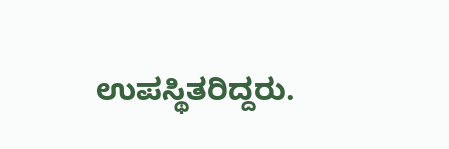ಉಪಸ್ಥಿತರಿದ್ದರು.